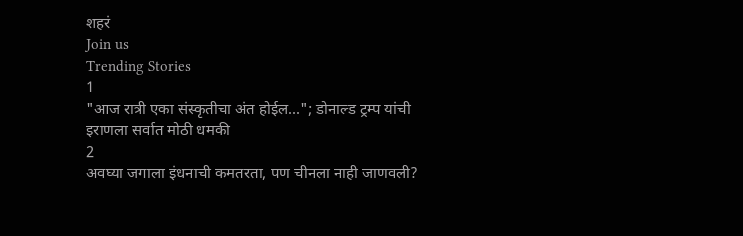शहरं
Join us
Trending Stories
1
"आज रात्री एका संस्कृतीचा अंत होईल..."; डोनाल्ड ट्रम्प यांची इराणला सर्वात मोठी धमकी
2
अवघ्या जगाला इंधनाची कमतरता, पण चीनला नाही जाणवली?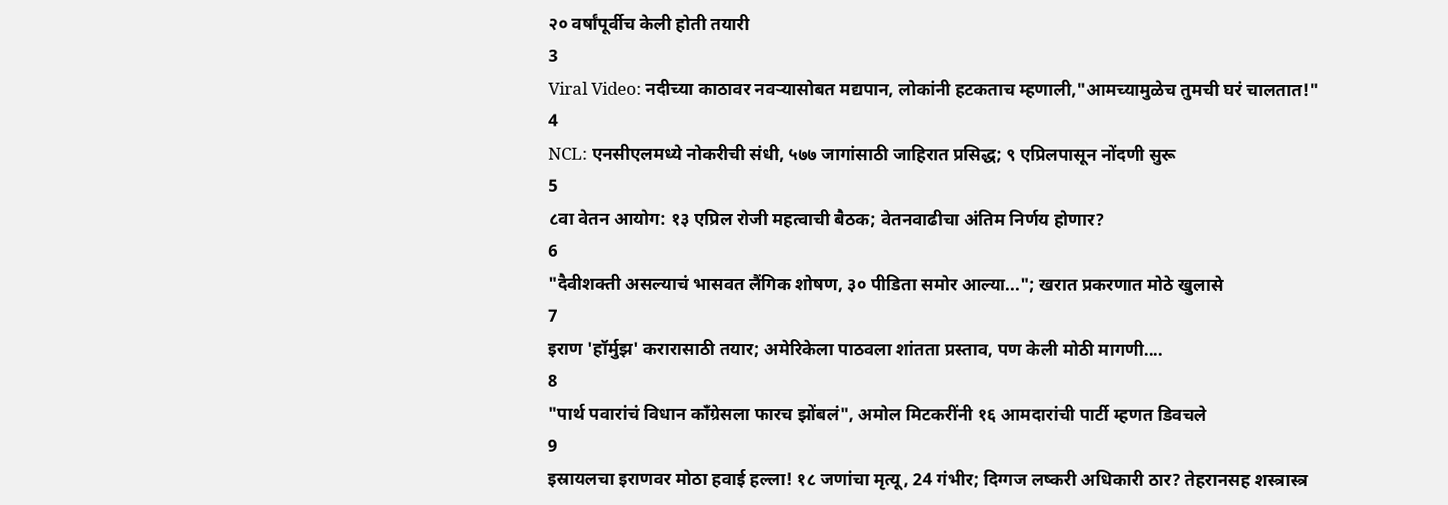२० वर्षांपूर्वीच केली होती तयारी
3
Viral Video: नदीच्या काठावर नवऱ्यासोबत मद्यपान, लोकांनी हटकताच म्हणाली,"आमच्यामुळेच तुमची घरं चालतात!"
4
NCL: एनसीएलमध्ये नोकरीची संधी, ५७७ जागांसाठी जाहिरात प्रसिद्ध; ९ एप्रिलपासून नोंदणी सुरू
5
८वा वेतन आयोग: १३ एप्रिल रोजी महत्वाची बैठक; वेतनवाढीचा अंतिम निर्णय होणार?
6
"दैवीशक्ती असल्याचं भासवत लैंगिक शोषण, ३० पीडिता समोर आल्या..."; खरात प्रकरणात मोठे खुलासे
7
इराण 'हॉर्मुझ' करारासाठी तयार; अमेरिकेला पाठवला शांतता प्रस्ताव, पण केली मोठी मागणी....
8
"पार्थ पवारांचं विधान काँग्रेसला फारच झोंबलं", अमोल मिटकरींनी १६ आमदारांची पार्टी म्हणत डिवचले
9
इस्रायलचा इराणवर मोठा हवाई हल्ला! १८ जणांचा मृत्यू, 24 गंभीर; दिग्गज लष्करी अधिकारी ठार? तेहरानसह शस्त्रास्त्र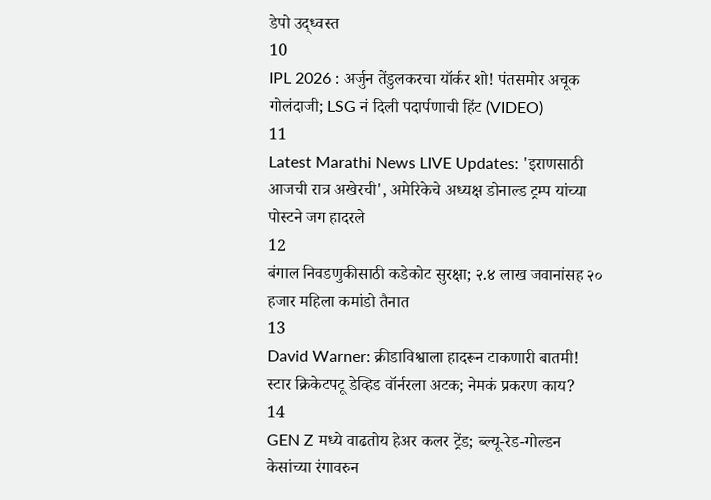डेपो उद्ध्वस्त
10
IPL 2026 : अर्जुन तेंडुलकरचा यॉर्कर शो! पंतसमोर अचूक गोलंदाजी; LSG नं दिली पदार्पणाची हिंट (VIDEO)
11
Latest Marathi News LIVE Updates: 'इराणसाठी आजची रात्र अखेरची', अमेरिकेचे अध्यक्ष डोनाल्ड ट्रम्प यांच्या पोस्टने जग हादरले
12
बंगाल निवडणुकीसाठी कडेकोट सुरक्षा; २.४ लाख जवानांसह २० हजार महिला कमांडो तैनात
13
David Warner: क्रीडाविश्वाला हादरून टाकणारी बातमी! स्टार क्रिकेटपटू डेव्हिड वॉर्नरला अटक; नेमकं प्रकरण काय?
14
GEN Z मध्ये वाढतोय हेअर कलर ट्रेंड; ब्ल्यू-रेड-गोल्डन केसांच्या रंगावरुन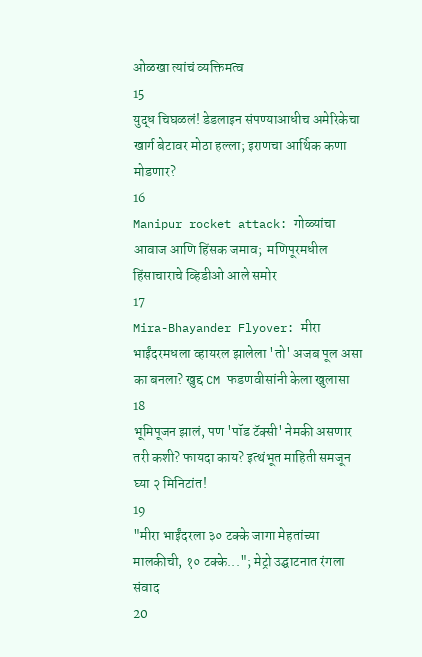ओळखा त्यांचं व्यक्तिमत्व
15
युद्ध चिघळलं! डेडलाइन संपण्याआधीच अमेरिकेचा खार्ग बेटावर मोठा हल्ला; इराणचा आर्थिक कणा मोडणार?
16
Manipur rocket attack: गोळ्यांचा आवाज आणि हिंसक जमाव;  मणिपूरमधील हिंसाचाराचे व्हिडीओ आले समोर
17
Mira-Bhayander Flyover: मीरा भाईंदरमधला व्हायरल झालेला 'तो' अजब पूल असा का बनला? खुद्द CM फडणवीसांनी केला खुलासा
18
भूमिपूजन झालं, पण 'पॉड टॅक्सी' नेमकी असणार तरी कशी? फायदा काय? इत्थंभूत माहिती समजून घ्या २ मिनिटांत!
19
"मीरा भाईंदरला ३० टक्के जागा मेहतांच्या मालकीची, १० टक्के..."; मेट्रो उद्घाटनात रंगला संवाद
20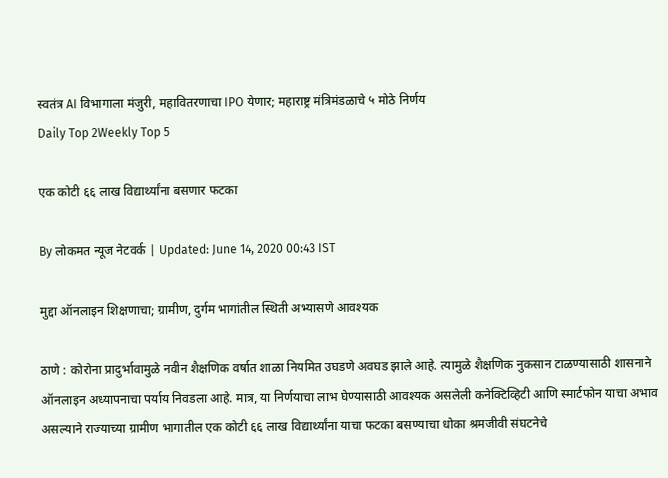स्वतंत्र AI विभागाला मंजुरी, महावितरणाचा IPO येणार; महाराष्ट्र मंत्रिमंडळाचे ५ मोठे निर्णय
Daily Top 2Weekly Top 5

एक कोटी ६६ लाख विद्यार्थ्यांना बसणार फटका

By लोकमत न्यूज नेटवर्क | Updated: June 14, 2020 00:43 IST

मुद्दा ऑनलाइन शिक्षणाचा; ग्रामीण, दुर्गम भागांतील स्थिती अभ्यासणे आवश्यक

ठाणे : कोरोना प्रादुर्भावामुळे नवीन शैक्षणिक वर्षात शाळा नियमित उघडणे अवघड झाले आहे. त्यामुळे शैक्षणिक नुकसान टाळण्यासाठी शासनाने ऑनलाइन अध्यापनाचा पर्याय निवडला आहे. मात्र, या निर्णयाचा लाभ घेण्यासाठी आवश्यक असलेली कनेक्टिव्हिटी आणि स्मार्टफोन याचा अभाव असल्याने राज्याच्या ग्रामीण भागातील एक कोटी ६६ लाख विद्यार्थ्यांना याचा फटका बसण्याचा धोका श्रमजीवी संघटनेचे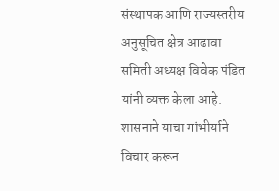संस्थापक आणि राज्यस्तरीय अनुसूचित क्षेत्र आढावा समिती अध्यक्ष विवेक पंडित यांनी व्यक्त केला आहे.      शासनाने याचा गांभीर्याने विचार करून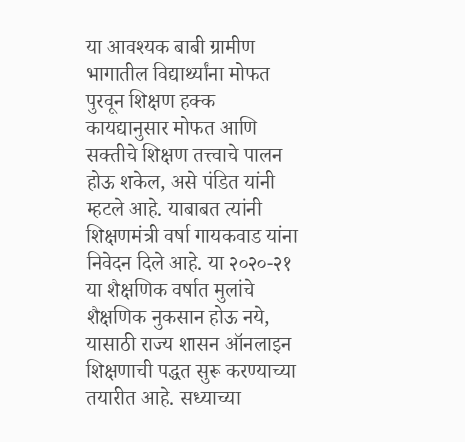या आवश्यक बाबी ग्रामीण भागातील विद्यार्थ्यांना मोफत पुरवून शिक्षण हक्क कायद्यानुसार मोफत आणि सक्तीचे शिक्षण तत्त्वाचे पालन होऊ शकेल, असे पंडित यांनी म्हटले आहे. याबाबत त्यांनी शिक्षणमंत्री वर्षा गायकवाड यांना निवेदन दिले आहे. या २०२०-२१ या शैक्षणिक वर्षात मुलांचे शैक्षणिक नुकसान होऊ नये, यासाठी राज्य शासन ऑनलाइन शिक्षणाची पद्धत सुरू करण्याच्या तयारीत आहे. सध्याच्या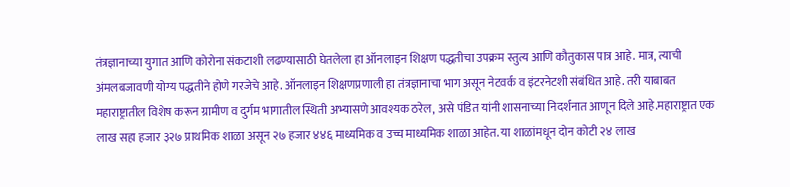तंत्रज्ञानाच्या युगात आणि कोरोना संकटाशी लढण्यासाठी घेतलेला हा ऑनलाइन शिक्षण पद्धतीचा उपक्रम स्तुत्य आणि कौतुकास पात्र आहे. मात्र, त्याची अंमलबजावणी योग्य पद्धतीने होणे गरजेचे आहे. ऑनलाइन शिक्षणप्रणाली हा तंत्रज्ञानाचा भाग असून नेटवर्क व इंटरनेटशी संबंधित आहे. तरी याबाबत महाराष्ट्रातील विशेष करून ग्रामीण व दुर्गम भागातील स्थिती अभ्यासणे आवश्यक ठरेल, असे पंडित यांनी शासनाच्या निदर्शनात आणून दिले आहे.महाराष्ट्रात एक लाख सहा हजार ३२७ प्राथमिक शाळा असून २७ हजार ४४६ माध्यमिक व उच्च माध्यमिक शाळा आहेत. या शाळांमधून दोन कोटी २४ लाख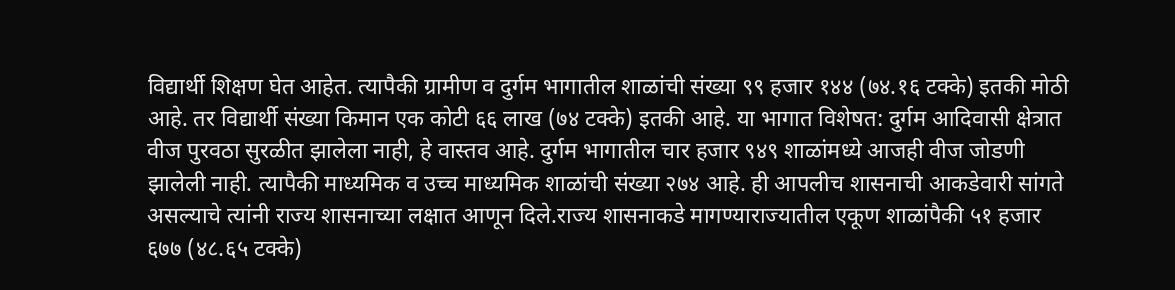विद्यार्थी शिक्षण घेत आहेत. त्यापैकी ग्रामीण व दुर्गम भागातील शाळांची संख्या ९९ हजार १४४ (७४.१६ टक्के) इतकी मोठी आहे. तर विद्यार्थी संख्या किमान एक कोटी ६६ लाख (७४ टक्के) इतकी आहे. या भागात विशेषत: दुर्गम आदिवासी क्षेत्रात वीज पुरवठा सुरळीत झालेला नाही, हे वास्तव आहे. दुर्गम भागातील चार हजार ९४९ शाळांमध्ये आजही वीज जोडणी झालेली नाही. त्यापैकी माध्यमिक व उच्च माध्यमिक शाळांची संख्या २७४ आहे. ही आपलीच शासनाची आकडेवारी सांगते असल्याचे त्यांनी राज्य शासनाच्या लक्षात आणून दिले.राज्य शासनाकडे मागण्याराज्यातील एकूण शाळांपैकी ५१ हजार ६७७ (४८.६५ टक्के)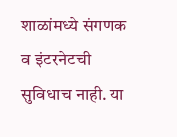शाळांमध्ये संगणक व इंटरनेटची सुविधाच नाही. या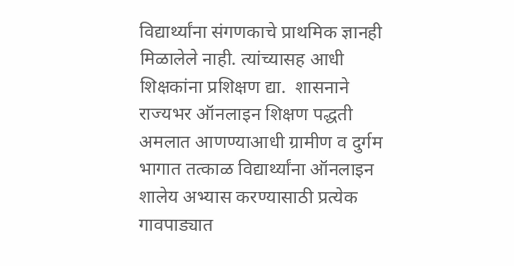विद्यार्थ्यांना संगणकाचे प्राथमिक ज्ञानही मिळालेले नाही. त्यांच्यासह आधी शिक्षकांना प्रशिक्षण द्या.  शासनाने राज्यभर ऑनलाइन शिक्षण पद्धती अमलात आणण्याआधी ग्रामीण व दुर्गम भागात तत्काळ विद्यार्थ्यांना ऑनलाइन शालेय अभ्यास करण्यासाठी प्रत्येक गावपाड्यात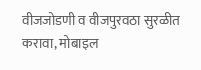वीजजोडणी व वीजपुरवठा सुरळीत करावा, मोबाइल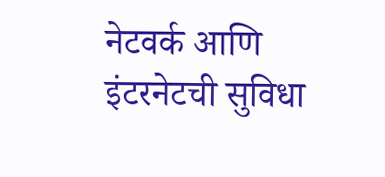नेटवर्क आणि इंटरनेटची सुविधा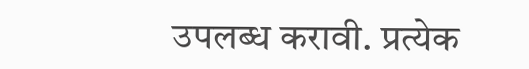उपलब्ध करावी. प्रत्येक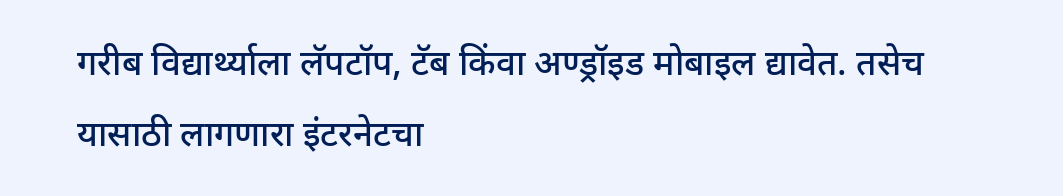गरीब विद्यार्थ्याला लॅपटॉप, टॅब किंवा अण्ड्रॉइड मोबाइल द्यावेत. तसेच यासाठी लागणारा इंटरनेटचा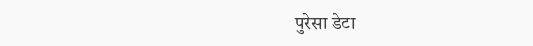पुरेसा डेटा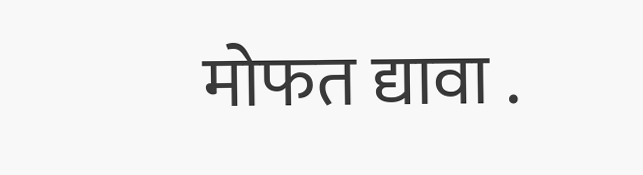मोफत द्यावा .